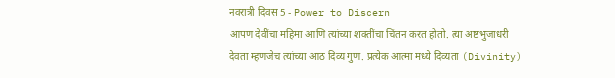नवरात्री दिवस 5 - Power to Discern
आपण देवींचा महिमा आणि त्यांच्या शक्तींचा चिंतन करत होतो. त्या अष्टभुजाधरी देवता म्हणजेच त्यांच्या आठ दिव्य गुण. प्रत्येक आत्मा मध्ये दिव्यता (Divinity)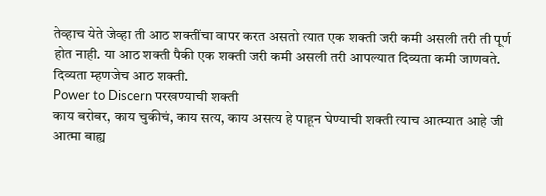तेव्हाच येते जेव्हा ती आठ शक्तींचा वापर करत असतो त्यात एक शक्ती जरी कमी असली तरी ती पूर्ण होत नाही. या आठ शक्ती पैकी एक शक्ती जरी कमी असली तरी आपल्यात दिव्यता कमी जाणवते. दिव्यता म्हणजेच आठ शक्ती.
Power to Discern परखण्याची शक्ती
काय बरोबर, काय चुकीचं, काय सत्य, काय असत्य हे पाहून घेण्याची शक्ती त्याच आत्म्यात आहे जी आत्मा बाह्य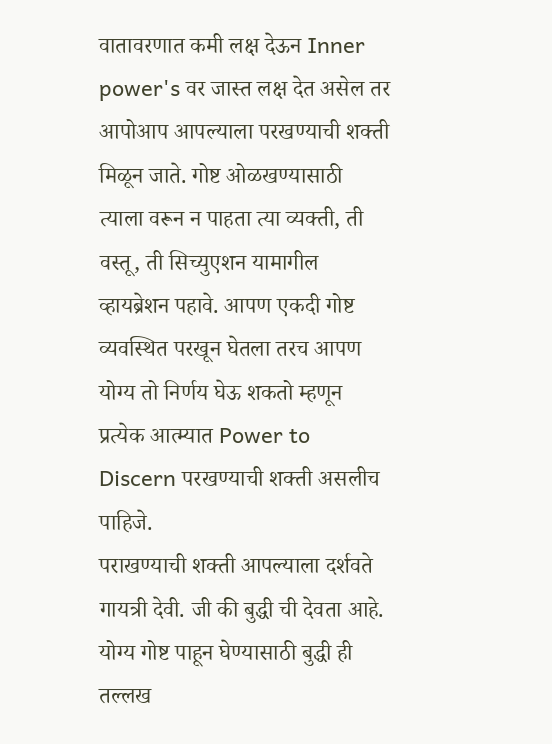वातावरणात कमी लक्ष देऊन Inner power's वर जास्त लक्ष देत असेल तर आपोआप आपल्याला परखण्याची शक्ती मिळून जाते. गोष्ट ओळखण्यासाठी त्याला वरून न पाहता त्या व्यक्ती, ती वस्तू, ती सिच्युएशन यामागील व्हायब्रेशन पहावे. आपण एकदी गोष्ट व्यवस्थित परखून घेतला तरच आपण योग्य तो निर्णय घेऊ शकतो म्हणून प्रत्येक आत्म्यात Power to Discern परखण्याची शक्ती असलीच पाहिजे.
पराखण्याची शक्ती आपल्याला दर्शवते गायत्री देवी. जी की बुद्धी ची देवता आहे. योग्य गोष्ट पाहून घेण्यासाठी बुद्धी ही तल्लख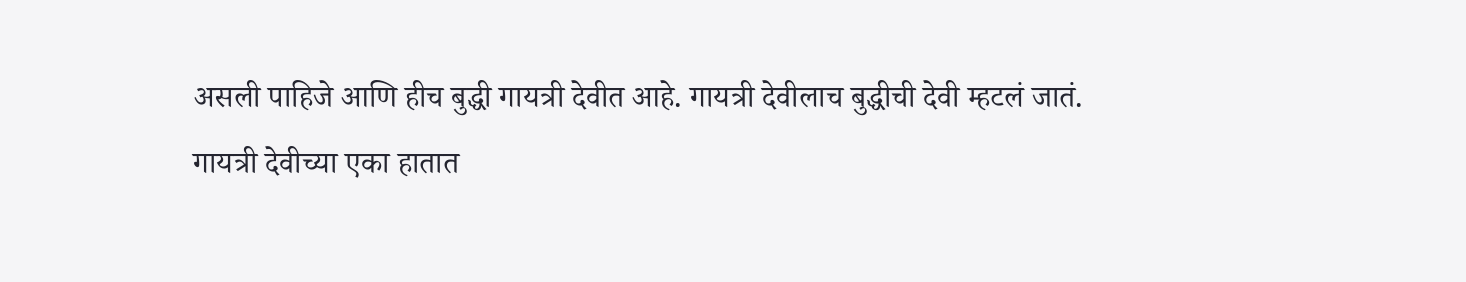असली पाहिजे आणि हीच बुद्धी गायत्री देवीत आहे. गायत्री देवीलाच बुद्धीची देवी म्हटलं जातं.
गायत्री देवीच्या एका हातात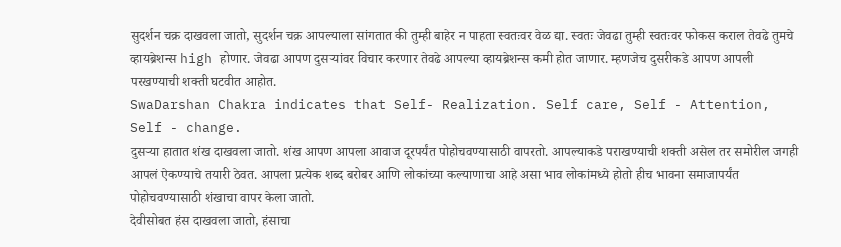सुदर्शन चक्र दाखवला जातो, सुदर्शन चक्र आपल्याला सांगतात की तुम्ही बाहेर न पाहता स्वतःवर वेळ द्या. स्वतः जेवढा तुम्ही स्वतःवर फोकस कराल तेवढे तुमचे व्हायब्रेशन्स high होणार. जेवढा आपण दुसऱ्यांवर विचार करणार तेवढे आपल्या व्हायब्रेशन्स कमी होत जाणार. म्हणजेच दुसरीकडे आपण आपली परखण्याची शक्ती घटवीत आहोत.
SwaDarshan Chakra indicates that Self- Realization. Self care, Self - Attention, Self - change.
दुसऱ्या हातात शंख दाखवला जातो. शंख आपण आपला आवाज दूरपर्यंत पोहोचवण्यासाठी वापरतो. आपल्याकडे पराखण्याची शक्ती असेल तर समोरील जगही आपलं ऐकण्याचे तयारी ठेवत. आपला प्रत्येक शब्द बरोबर आणि लोकांच्या कल्याणाचा आहे असा भाव लोकांमध्ये होतो हीच भावना समाजापर्यंत पोहोचवण्यासाठी शंखाचा वापर केला जातो.
देवीसोबत हंस दाखवला जातो, हंसाचा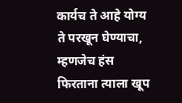कार्यच ते आहे योग्य ते परखून घेण्याचा, म्हणजेच हंस फिरताना त्याला खूप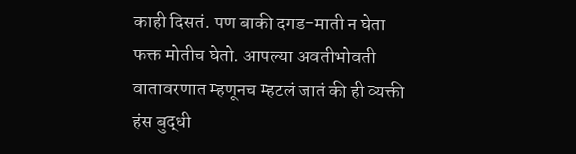काही दिसतं. पण बाकी दगड-माती न घेता फक्त मोतीच घेतो. आपल्या अवतीभोवती वातावरणात म्हणूनच म्हटलं जातं की ही व्यक्ती हंस बुद्धी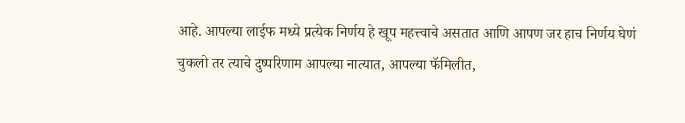आहे. आपल्या लाईफ मध्ये प्रत्येक निर्णय हे खूप महत्त्वाचे असतात आणि आपण जर हाच निर्णय घेणं चुकलो तर त्याचे दुष्परिणाम आपल्या नात्यात, आपल्या फॅमिलीत,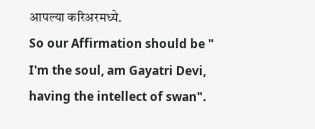आपल्या करिअरमध्ये.
So our Affirmation should be " I'm the soul, am Gayatri Devi, having the intellect of swan".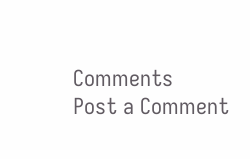Comments
Post a Comment